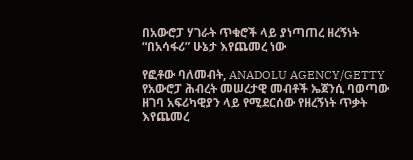በአውሮፓ ሃገራት ጥቁሮች ላይ ያነጣጠረ ዘረኝነት “በአሳፋሪ” ሁኔታ እየጨመረ ነው

የፎቶው ባለመብት, ANADOLU AGENCY/GETTY
የአውሮፓ ሕብረት መሠረታዊ መብቶች ኤጀንሲ ባወጣው ዘገባ አፍሪካዊያን ላይ የሚደርሰው የዘረኝነት ጥቃት እየጨመረ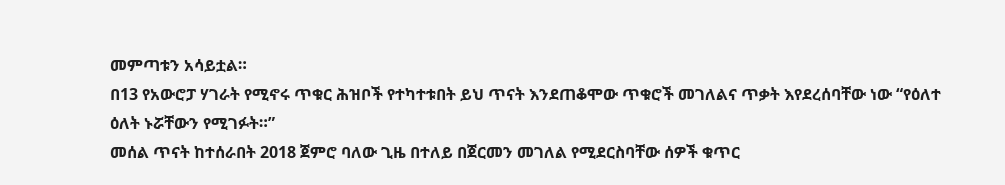መምጣቱን አሳይቷል።
በ13 የአውሮፓ ሃገራት የሚኖሩ ጥቁር ሕዝቦች የተካተቱበት ይህ ጥናት እንደጠቆሞው ጥቁሮች መገለልና ጥቃት እየደረሰባቸው ነው “የዕለተ ዕለት ኑሯቸውን የሚገፉት።”
መሰል ጥናት ከተሰራበት 2018 ጀምሮ ባለው ጊዜ በተለይ በጀርመን መገለል የሚደርስባቸው ሰዎች ቁጥር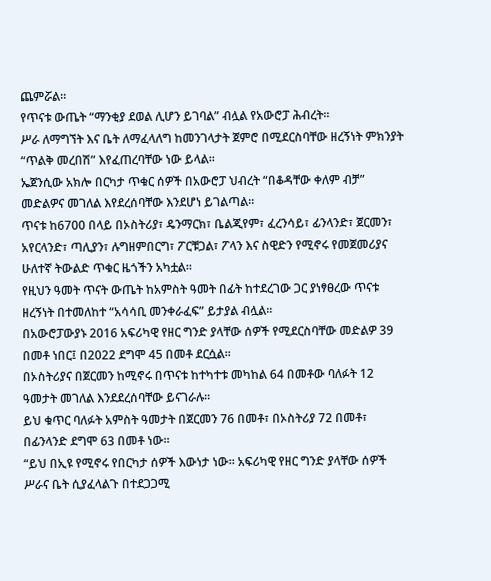ጨምሯል።
የጥናቱ ውጤት “ማንቂያ ደወል ሊሆን ይገባል” ብሏል የአውሮፓ ሕብረት።
ሥራ ለማግኘት እና ቤት ለማፈላለግ ከመንገላታት ጀምሮ በሚደርስባቸው ዘረኝነት ምክንያት “ጥልቅ መረበሽ” እየፈጠረባቸው ነው ይላል።
ኤጀንሲው አክሎ በርካታ ጥቁር ሰዎች በአውሮፓ ህብረት “በቆዳቸው ቀለም ብቻ” መድልዎና መገለል እየደረሰባቸው እንደሆነ ይገልጣል።
ጥናቱ ከ6700 በላይ በኦስትሪያ፣ ዴንማርክ፣ ቤልጂየም፣ ፈረንሳይ፣ ፊንላንድ፣ ጀርመን፣ አየርላንድ፣ ጣሊያን፣ ሉግዘምበርግ፣ ፖርቹጋል፣ ፖላን እና ስዊድን የሚኖሩ የመጀመሪያና ሁለተኛ ትውልድ ጥቁር ዜጎችን አካቷል።
የዚህን ዓመት ጥናት ውጤት ከአምስት ዓመት በፊት ከተደረገው ጋር ያነፃፀረው ጥናቱ ዘረኝነት በተመለከተ “አሳሳቢ መንቀራፈፍ” ይታያል ብሏል።
በአውሮፓውያኑ 2016 አፍሪካዊ የዘር ግንድ ያላቸው ሰዎች የሚደርስባቸው መድልዎ 39 በመቶ ነበር፤ በ2022 ደግሞ 45 በመቶ ደርሷል።
በኦስትሪያና በጀርመን ከሚኖሩ በጥናቱ ከተካተቱ መካከል 64 በመቶው ባለፉት 12 ዓመታት መገለል እንደደረሰባቸው ይናገራሉ።
ይህ ቁጥር ባለፉት አምስት ዓመታት በጀርመን 76 በመቶ፣ በኦስትሪያ 72 በመቶ፣ በፊንላንድ ደግሞ 63 በመቶ ነው።
“ይህ በኢዩ የሚኖሩ የበርካታ ሰዎች እውነታ ነው። አፍሪካዊ የዘር ግንድ ያላቸው ሰዎች ሥራና ቤት ሲያፈላልጉ በተደጋጋሚ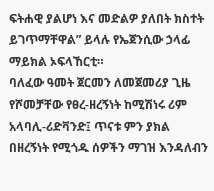ፍትሐዊ ያልሆነ እና መድልዎ ያለበት ክስተት ይገጥማቸዋል” ይላሉ የኤጀንሲው ኃላፊ ማይክል ኦፍላኸርቲ።
ባለፈው ዓመት ጀርመን ለመጀመሪያ ጊዜ የሾመቻቸው የፀረ-ዘረኝነት ከሚሽነሩ ሪም አላባሊ-ሪድቫንድ፤ ጥናቱ ምን ያክል በዘረኝነት የሚጎዱ ሰዎችን ማገዝ እንዳለብን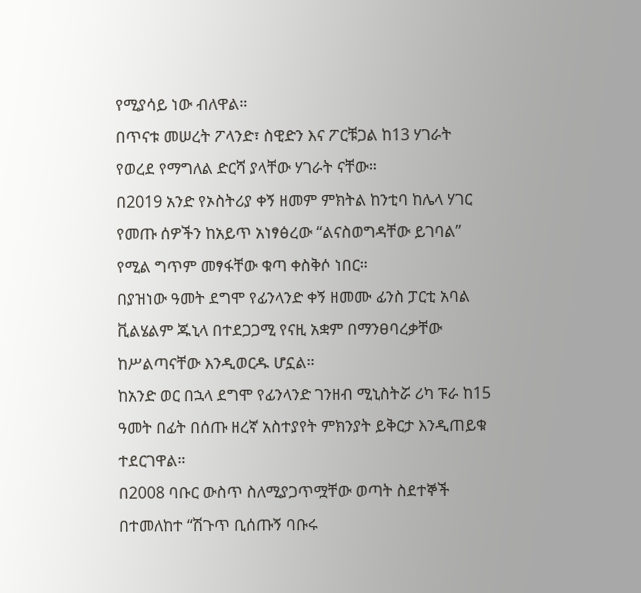የሚያሳይ ነው ብለዋል።
በጥናቱ መሠረት ፖላንድ፣ ስዊድን እና ፖርቹጋል ከ13 ሃገራት የወረደ የማግለል ድርሻ ያላቸው ሃገራት ናቸው።
በ2019 አንድ የኦስትሪያ ቀኝ ዘመም ምክትል ከንቲባ ከሌላ ሃገር የመጡ ሰዎችን ከአይጥ አነፃፅረው “ልናስወግዳቸው ይገባል” የሚል ግጥም መፃፋቸው ቁጣ ቀስቅሶ ነበር።
በያዝነው ዓመት ደግሞ የፊንላንድ ቀኝ ዘመሙ ፊንስ ፓርቲ አባል ቪልሄልም ጁኒላ በተደጋጋሚ የናዚ አቋም በማንፀባረቃቸው ከሥልጣናቸው እንዲወርዱ ሆኗል።
ከአንድ ወር በኋላ ደግሞ የፊንላንድ ገንዘብ ሚኒስትሯ ሪካ ፑራ ከ15 ዓመት በፊት በሰጡ ዘረኛ አስተያየት ምክንያት ይቅርታ እንዲጠይቁ ተደርገዋል።
በ2008 ባቡር ውስጥ ስለሚያጋጥሟቸው ወጣት ስደተኞች በተመለከተ “ሽጉጥ ቢሰጡኝ ባቡሩ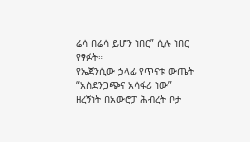ሬሳ በሬሳ ይሆን ነበር” ሲሉ ነበር የፃፉት።
የኤጀንሲው ኃላፊ የጥናቱ ውጤት “አስደንጋጭና አሳፋሪ ነው” ዘረኝነት በአውሮፓ ሕብረት ቦታ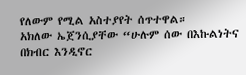የለውም የሚል አስተያየት ሰጥተዋል።
አክለው ኤጀንሲያቸው “ሁሉም ሰው በእኩልነትና በክብር እንዲኖር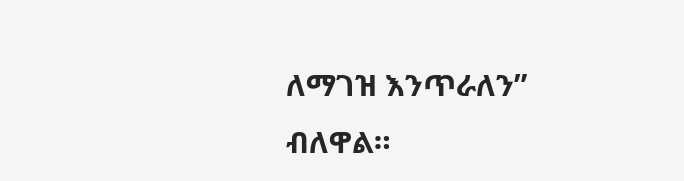ለማገዝ እንጥራለን” ብለዋል።